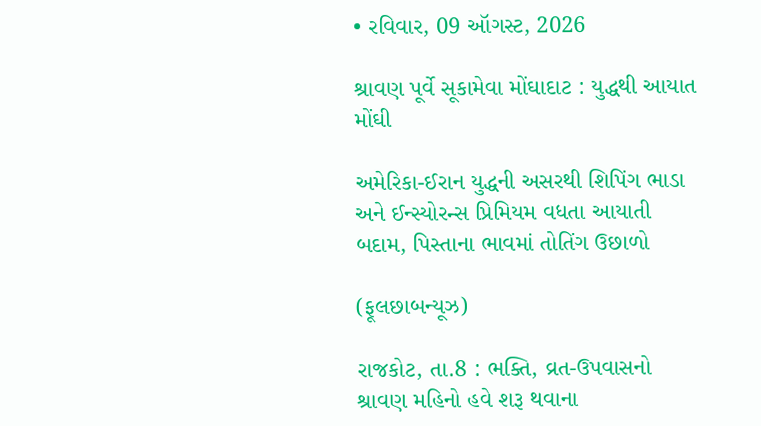• રવિવાર, 09 ઑગસ્ટ, 2026

શ્રાવણ પૂર્વે સૂકામેવા મોંઘાદાટ : યુદ્ધથી આયાત મોંઘી

અમેરિકા-ઈરાન યુદ્ધની અસરથી શિપિંગ ભાડા અને ઈન્સ્યોરન્સ પ્રિમિયમ વધતા આયાતી બદામ, પિસ્તાના ભાવમાં તોતિંગ ઉછાળો

(ફૂલછાબન્યૂઝ)

રાજકોટ, તા.8 : ભક્તિ, વ્રત-ઉપવાસનો શ્રાવણ મહિનો હવે શરૂ થવાના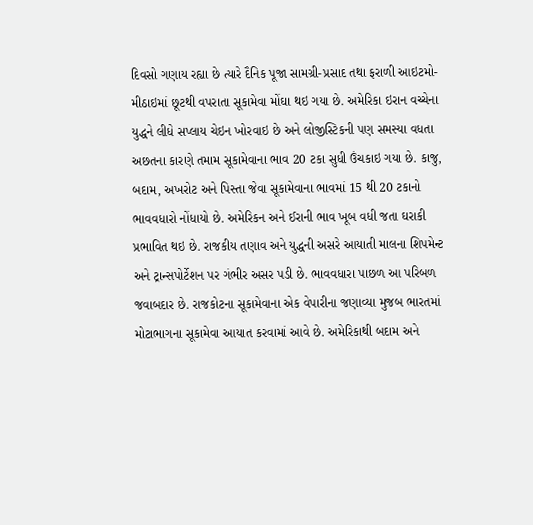દિવસો ગણાય રહ્યા છે ત્યારે દૈનિક પૂજા સામગ્રી-પ્રસાદ તથા ફરાળી આઇટમો-મીઠાઇમાં છૂટથી વપરાતા સૂકામેવા મોંઘા થઇ ગયા છે. અમેરિકા ઇરાન વચ્ચેના યુદ્ધને લીધે સપ્લાય ચેઇન ખોરવાઇ છે અને લોજીસ્ટિકની પણ સમસ્યા વધતા અછતના કારણે તમામ સૂકામેવાના ભાવ 20 ટકા સુધી ઉંચકાઇ ગયા છે. કાજુ, બદામ, અખરોટ અને પિસ્તા જેવા સૂકામેવાના ભાવમાં 15 થી 20 ટકાનો ભાવવધારો નોંધાયો છે. અમેરિકન અને ઈરાની ભાવ ખૂબ વધી જતા ઘરાકી પ્રભાવિત થઇ છે. રાજકીય તણાવ અને યુદ્ધની અસરે આયાતી માલના શિપમેન્ટ અને ટ્રાન્સપોર્ટેશન પર ગંભીર અસર પડી છે. ભાવવધારા પાછળ આ પરિબળ જવાબદાર છે. રાજકોટના સૂકામેવાના એક વેપારીના જણાવ્યા મુજબ ભારતમાં મોટાભાગના સૂકામેવા આયાત કરવામાં આવે છે. અમેરિકાથી બદામ અને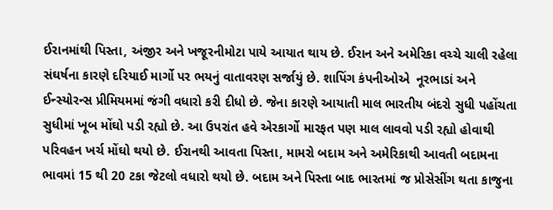ઈરાનમાંથી પિસ્તા, અંજીર અને ખજૂરનીમોટા પાયે આયાત થાય છે. ઈરાન અને અમેરિકા વચ્ચે ચાલી રહેલા સંઘર્ષના કારણે દરિયાઈ માર્ગો પર ભયનું વાતાવરણ સર્જાયું છે. શાપિંગ કંપનીઓએ  નૂરભાડાં અને ઈન્સ્યોરન્સ પ્રીમિયમમાં જંગી વધારો કરી દીધો છે. જેના કારણે આયાતી માલ ભારતીય બંદરો સુધી પહોંચતા સુધીમાં ખૂબ મોંઘો પડી રહ્યો છે. આ ઉપરાંત હવે એરકાર્ગો મારફત પણ માલ લાવવો પડી રહ્યો હોવાથી પરિવહન ખર્ચ મોંઘો થયો છે. ઈરાનથી આવતા પિસ્તા, મામરો બદામ અને અમેરિકાથી આવતી બદામના ભાવમાં 15 થી 20 ટકા જેટલો વધારો થયો છે. બદામ અને પિસ્તા બાદ ભારતમાં જ પ્રોસેસીંગ થતા કાજુના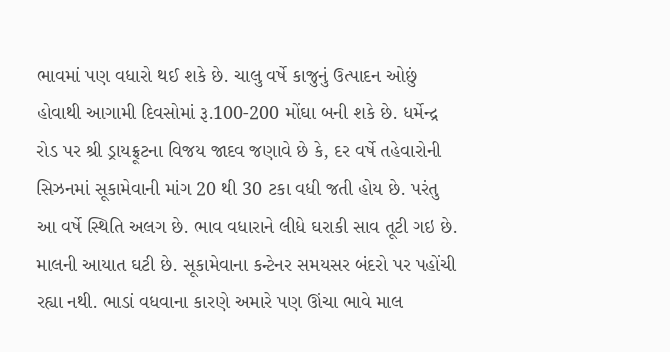ભાવમાં પણ વધારો થઈ શકે છે. ચાલુ વર્ષે કાજુનું ઉત્પાદન ઓછું હોવાથી આગામી દિવસોમાં રૂ.100-200 મોંઘા બની શકે છે. ધર્મેન્દ્ર રોડ પર શ્રી ડ્રાયફ્રૂટના વિજય જાદવ જણાવે છે કે, દર વર્ષે તહેવારોની સિઝનમાં સૂકામેવાની માંગ 20 થી 30 ટકા વધી જતી હોય છે. પરંતુ આ વર્ષે સ્થિતિ અલગ છે. ભાવ વધારાને લીધે ઘરાકી સાવ તૂટી ગઇ છે. માલની આયાત ઘટી છે. સૂકામેવાના કન્ટેનર સમયસર બંદરો પર પહોંચી રહ્યા નથી. ભાડાં વધવાના કારણે અમારે પણ ઊંચા ભાવે માલ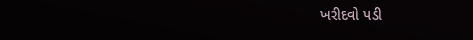ખરીદવો પડી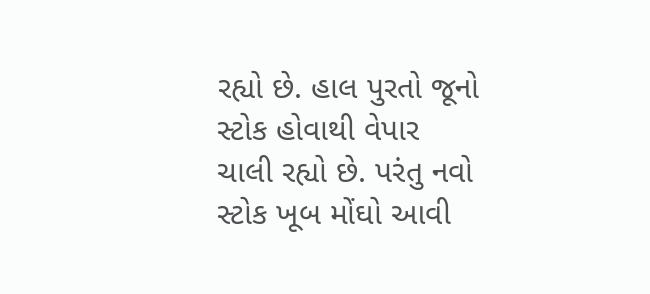રહ્યો છે. હાલ પુરતો જૂનો સ્ટોક હોવાથી વેપાર ચાલી રહ્યો છે. પરંતુ નવો સ્ટોક ખૂબ મોંઘો આવી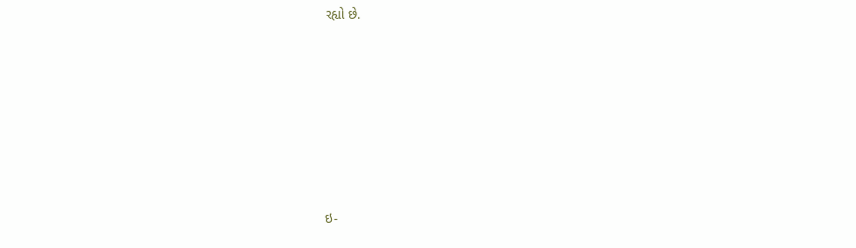રહ્યો છે.







ઇ-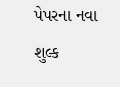પેપરના નવા શુલ્ક